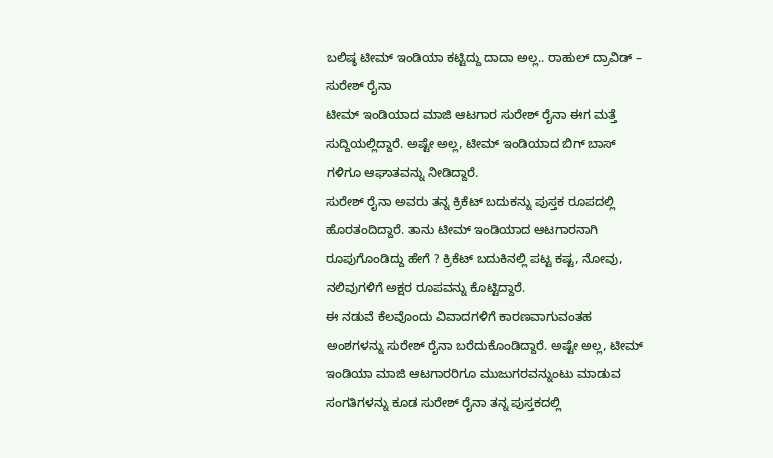ಬಲಿಷ್ಠ ಟೀಮ್ ಇಂಡಿಯಾ ಕಟ್ಟಿದ್ದು ದಾದಾ ಅಲ್ಲ.. ರಾಹುಲ್ ದ್ರಾವಿಡ್ – ಸುರೇಶ್ ರೈನಾ
ಟೀಮ್ ಇಂಡಿಯಾದ ಮಾಜಿ ಆಟಗಾರ ಸುರೇಶ್ ರೈನಾ ಈಗ ಮತ್ತೆ ಸುದ್ದಿಯಲ್ಲಿದ್ದಾರೆ. ಅಷ್ಟೇ ಅಲ್ಲ, ಟೀಮ್ ಇಂಡಿಯಾದ ಬಿಗ್ ಬಾಸ್ ಗಳಿಗೂ ಆಘಾತವನ್ನು ನೀಡಿದ್ದಾರೆ.
ಸುರೇಶ್ ರೈನಾ ಅವರು ತನ್ನ ಕ್ರಿಕೆಟ್ ಬದುಕನ್ನು ಪುಸ್ತಕ ರೂಪದಲ್ಲಿ ಹೊರತಂದಿದ್ದಾರೆ. ತಾನು ಟೀಮ್ ಇಂಡಿಯಾದ ಆಟಗಾರನಾಗಿ ರೂಪುಗೊಂಡಿದ್ದು ಹೇಗೆ ? ಕ್ರಿಕೆಟ್ ಬದುಕಿನಲ್ಲಿ ಪಟ್ಟ ಕಷ್ಟ, ನೋವು, ನಲಿವುಗಳಿಗೆ ಅಕ್ಷರ ರೂಪವನ್ನು ಕೊಟ್ಟಿದ್ದಾರೆ.
ಈ ನಡುವೆ ಕೆಲವೊಂದು ವಿವಾದಗಳಿಗೆ ಕಾರಣವಾಗುವಂತಹ ಅಂಶಗಳನ್ನು ಸುರೇಶ್ ರೈನಾ ಬರೆದುಕೊಂಡಿದ್ದಾರೆ. ಅಷ್ಟೇ ಅಲ್ಲ, ಟೀಮ್ ಇಂಡಿಯಾ ಮಾಜಿ ಆಟಗಾರರಿಗೂ ಮುಜುಗರವನ್ನುಂಟು ಮಾಡುವ ಸಂಗತಿಗಳನ್ನು ಕೂಡ ಸುರೇಶ್ ರೈನಾ ತನ್ನ ಪುಸ್ತಕದಲ್ಲಿ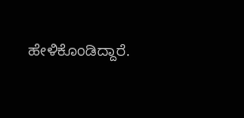ಹೇಳಿಕೊಂಡಿದ್ದಾರೆ.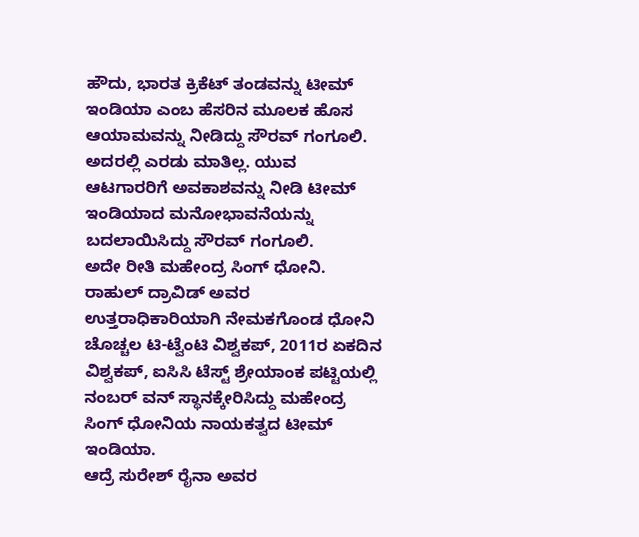ಹೌದು, ಭಾರತ ಕ್ರಿಕೆಟ್ ತಂಡವನ್ನು ಟೀಮ್ ಇಂಡಿಯಾ ಎಂಬ ಹೆಸರಿನ ಮೂಲಕ ಹೊಸ ಆಯಾಮವನ್ನು ನೀಡಿದ್ದು ಸೌರವ್ ಗಂಗೂಲಿ. ಅದರಲ್ಲಿ ಎರಡು ಮಾತಿಲ್ಲ. ಯುವ ಆಟಗಾರರಿಗೆ ಅವಕಾಶವನ್ನು ನೀಡಿ ಟೀಮ್ ಇಂಡಿಯಾದ ಮನೋಭಾವನೆಯನ್ನು ಬದಲಾಯಿಸಿದ್ದು ಸೌರವ್ ಗಂಗೂಲಿ.
ಅದೇ ರೀತಿ ಮಹೇಂದ್ರ ಸಿಂಗ್ ಧೋನಿ. ರಾಹುಲ್ ದ್ರಾವಿಡ್ ಅವರ ಉತ್ತರಾಧಿಕಾರಿಯಾಗಿ ನೇಮಕಗೊಂಡ ಧೋನಿ ಚೊಚ್ಚಲ ಟಿ-ಟ್ವೆಂಟಿ ವಿಶ್ವಕಪ್, 2011ರ ಏಕದಿನ ವಿಶ್ವಕಪ್, ಐಸಿಸಿ ಟೆಸ್ಟ್ ಶ್ರೇಯಾಂಕ ಪಟ್ಟಿಯಲ್ಲಿ ನಂಬರ್ ವನ್ ಸ್ಥಾನಕ್ಕೇರಿಸಿದ್ದು ಮಹೇಂದ್ರ ಸಿಂಗ್ ಧೋನಿಯ ನಾಯಕತ್ವದ ಟೀಮ್ ಇಂಡಿಯಾ.
ಆದ್ರೆ ಸುರೇಶ್ ರೈನಾ ಅವರ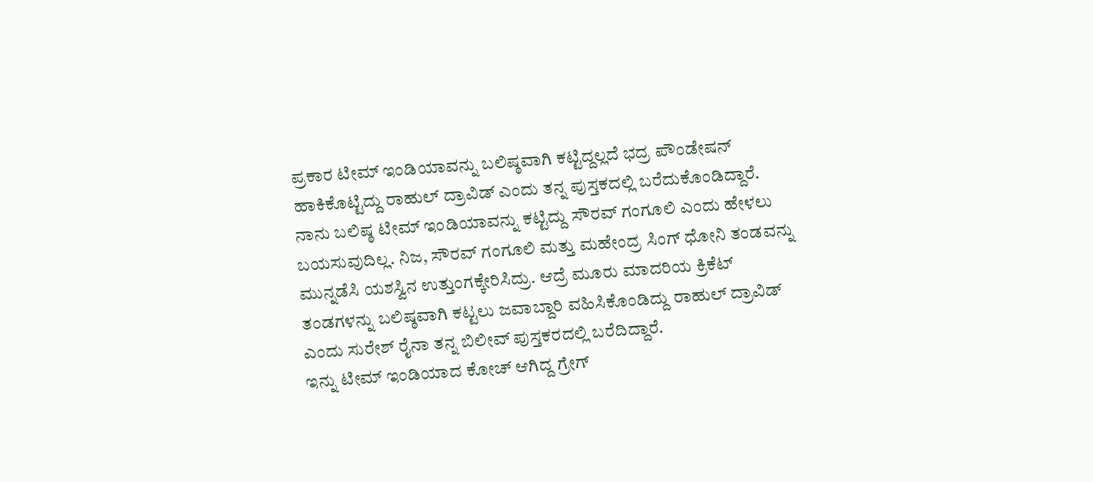ಪ್ರಕಾರ ಟೀಮ್ ಇಂಡಿಯಾವನ್ನು ಬಲಿಷ್ಠವಾಗಿ ಕಟ್ಟಿದ್ದಲ್ಲದೆ ಭದ್ರ ಪೌಂಡೇಷನ್ ಹಾಕಿಕೊಟ್ಟಿದ್ದು ರಾಹುಲ್ ದ್ರಾವಿಡ್ ಎಂದು ತನ್ನ ಪುಸ್ತಕದಲ್ಲಿ ಬರೆದುಕೊಂಡಿದ್ದಾರೆ.
ನಾನು ಬಲಿಷ್ಠ ಟೀಮ್ ಇಂಡಿಯಾವನ್ನು ಕಟ್ಟಿದ್ದು ಸೌರವ್ ಗಂಗೂಲಿ ಎಂದು ಹೇಳಲು ಬಯಸುವುದಿಲ್ಲ. ನಿಜ, ಸೌರವ್ ಗಂಗೂಲಿ ಮತ್ತು ಮಹೇಂದ್ರ ಸಿಂಗ್ ಧೋನಿ ತಂಡವನ್ನು ಮುನ್ನಡೆಸಿ ಯಶಸ್ವಿನ ಉತ್ತುಂಗಕ್ಕೇರಿಸಿದ್ರು. ಆದ್ರೆ ಮೂರು ಮಾದರಿಯ ಕ್ರಿಕೆಟ್ ತಂಡಗಳನ್ನು ಬಲಿಷ್ಠವಾಗಿ ಕಟ್ಟಲು ಜವಾಬ್ದಾರಿ ವಹಿಸಿಕೊಂಡಿದ್ದು ರಾಹುಲ್ ದ್ರಾವಿಡ್ ಎಂದು ಸುರೇಶ್ ರೈನಾ ತನ್ನ ಬಿಲೀವ್ ಪುಸ್ತಕರದಲ್ಲಿ ಬರೆದಿದ್ದಾರೆ.
ಇನ್ನು ಟೀಮ್ ಇಂಡಿಯಾದ ಕೋಚ್ ಆಗಿದ್ದ ಗ್ರೇಗ್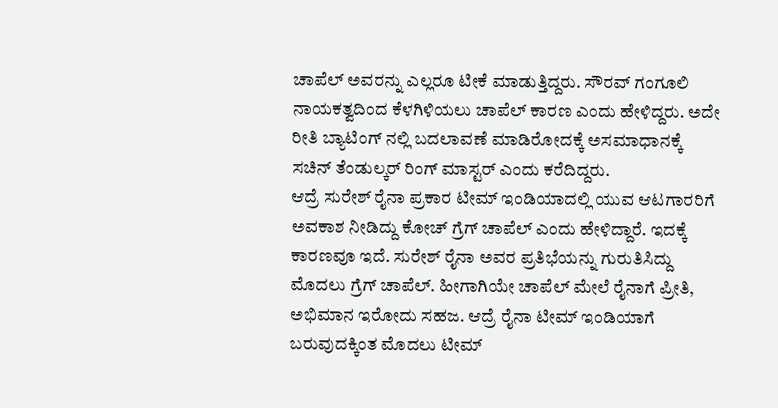ಚಾಪೆಲ್ ಅವರನ್ನು ಎಲ್ಲರೂ ಟೀಕೆ ಮಾಡುತ್ತಿದ್ದರು. ಸೌರವ್ ಗಂಗೂಲಿ ನಾಯಕತ್ವದಿಂದ ಕೆಳಗಿಳಿಯಲು ಚಾಪೆಲ್ ಕಾರಣ ಎಂದು ಹೇಳಿದ್ದರು. ಅದೇ ರೀತಿ ಬ್ಯಾಟಿಂಗ್ ನಲ್ಲಿ ಬದಲಾವಣೆ ಮಾಡಿರೋದಕ್ಕೆ ಅಸಮಾಧಾನಕ್ಕೆ ಸಚಿನ್ ತೆಂಡುಲ್ಕರ್ ರಿಂಗ್ ಮಾಸ್ಟರ್ ಎಂದು ಕರೆದಿದ್ದರು.
ಆದ್ರೆ ಸುರೇಶ್ ರೈನಾ ಪ್ರಕಾರ ಟೀಮ್ ಇಂಡಿಯಾದಲ್ಲಿ ಯುವ ಆಟಗಾರರಿಗೆ ಅವಕಾಶ ನೀಡಿದ್ದು ಕೋಚ್ ಗ್ರೆಗ್ ಚಾಪೆಲ್ ಎಂದು ಹೇಳಿದ್ದಾರೆ. ಇದಕ್ಕೆ ಕಾರಣವೂ ಇದೆ. ಸುರೇಶ್ ರೈನಾ ಅವರ ಪ್ರತಿಭೆಯನ್ನು ಗುರುತಿಸಿದ್ದು ಮೊದಲು ಗ್ರೆಗ್ ಚಾಪೆಲ್. ಹೀಗಾಗಿಯೇ ಚಾಪೆಲ್ ಮೇಲೆ ರೈನಾಗೆ ಪ್ರೀತಿ, ಅಭಿಮಾನ ಇರೋದು ಸಹಜ. ಆದ್ರೆ ರೈನಾ ಟೀಮ್ ಇಂಡಿಯಾಗೆ ಬರುವುದಕ್ಕಿಂತ ಮೊದಲು ಟೀಮ್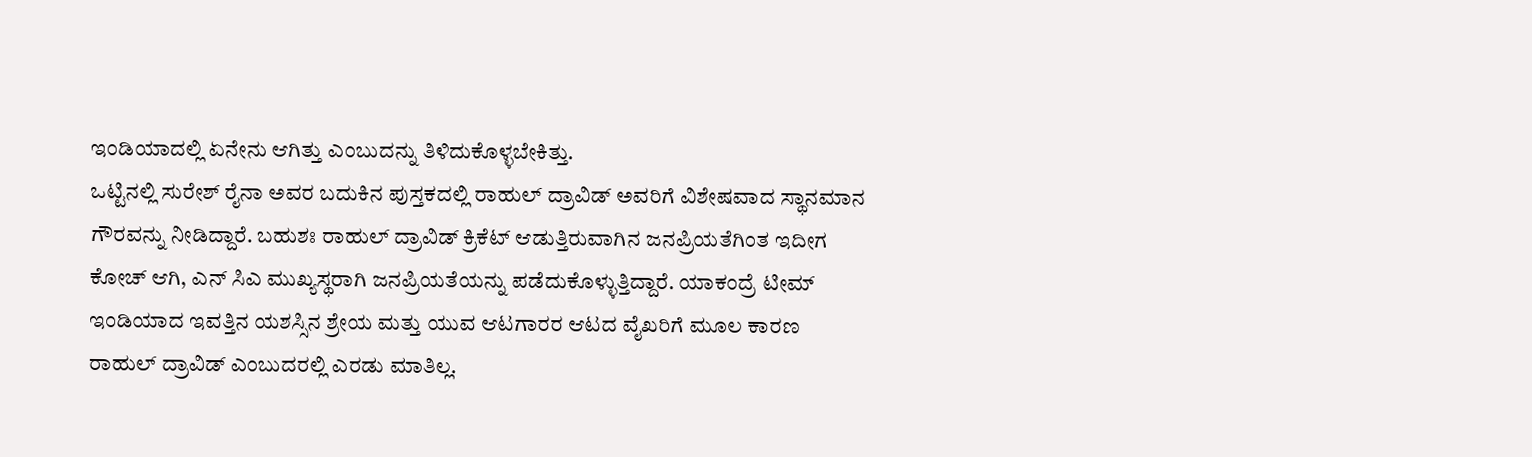ಇಂಡಿಯಾದಲ್ಲಿ ಏನೇನು ಆಗಿತ್ತು ಎಂಬುದನ್ನು ತಿಳಿದುಕೊಳ್ಳಬೇಕಿತ್ತು.
ಒಟ್ಟಿನಲ್ಲಿ ಸುರೇಶ್ ರೈನಾ ಅವರ ಬದುಕಿನ ಪುಸ್ತಕದಲ್ಲಿ ರಾಹುಲ್ ದ್ರಾವಿಡ್ ಅವರಿಗೆ ವಿಶೇಷವಾದ ಸ್ಥಾನಮಾನ ಗೌರವನ್ನು ನೀಡಿದ್ದಾರೆ. ಬಹುಶಃ ರಾಹುಲ್ ದ್ರಾವಿಡ್ ಕ್ರಿಕೆಟ್ ಆಡುತ್ತಿರುವಾಗಿನ ಜನಪ್ರಿಯತೆಗಿಂತ ಇದೀಗ ಕೋಚ್ ಆಗಿ, ಎನ್ ಸಿಎ ಮುಖ್ಯಸ್ಥರಾಗಿ ಜನಪ್ರಿಯತೆಯನ್ನು ಪಡೆದುಕೊಳ್ಳುತ್ತಿದ್ದಾರೆ. ಯಾಕಂದ್ರೆ ಟೀಮ್ ಇಂಡಿಯಾದ ಇವತ್ತಿನ ಯಶಸ್ಸಿನ ಶ್ರೇಯ ಮತ್ತು ಯುವ ಆಟಗಾರರ ಆಟದ ವೈಖರಿಗೆ ಮೂಲ ಕಾರಣ ರಾಹುಲ್ ದ್ರಾವಿಡ್ ಎಂಬುದರಲ್ಲಿ ಎರಡು ಮಾತಿಲ್ಲ.